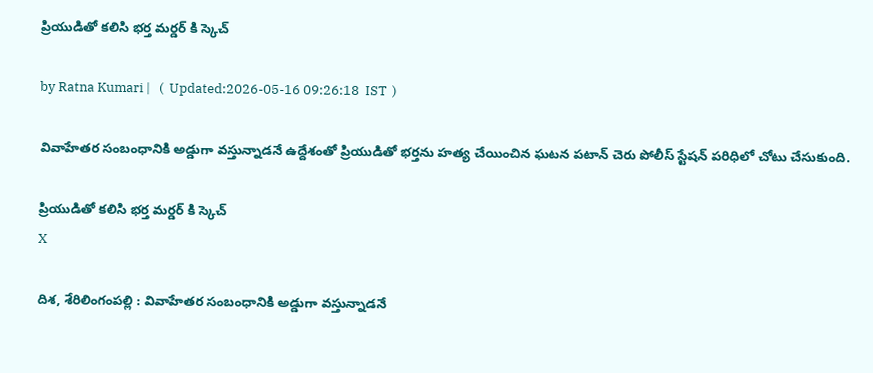ప్రియుడితో క‌లిసి భ‌ర్త మ‌ర్డ‌ర్ కి స్కెచ్

by Ratna Kumari |   (  Updated:2026-05-16 09:26:18  IST  )

వివాహేత‌ర సంబంధానికి అడ్డుగా వ‌స్తున్నాడ‌నే ఉద్దేశంతో ప్రియుడితో భ‌ర్త‌ను హ‌త్య చేయించిన‌ ఘ‌ట‌న ప‌టాన్ చెరు పోలీస్ స్టేష‌న్ ప‌రిధిలో చోటు చేసుకుంది.

ప్రియుడితో క‌లిసి భ‌ర్త మ‌ర్డ‌ర్ కి స్కెచ్
X

దిశ‌, శేరిలింగంప‌ల్లి : వివాహేత‌ర సంబంధానికి అడ్డుగా వ‌స్తున్నాడ‌నే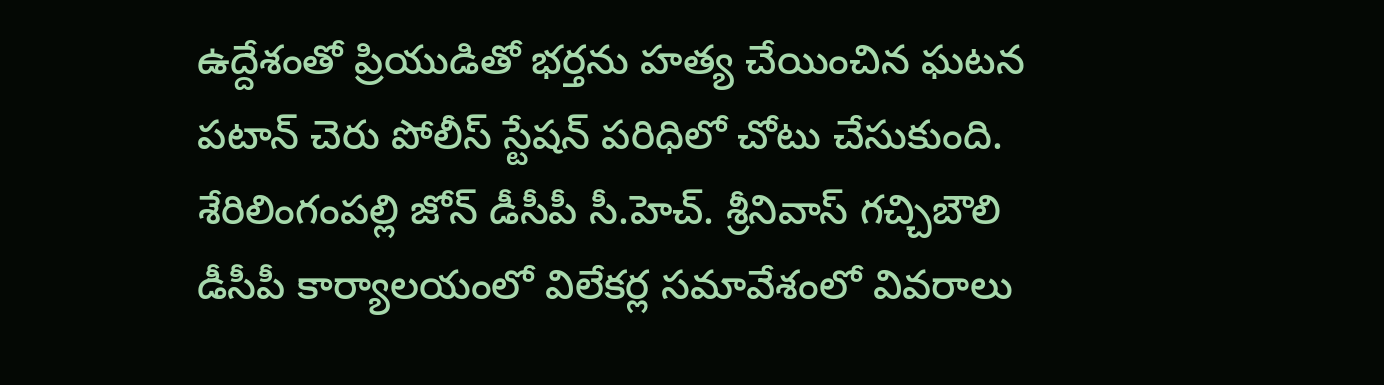ఉద్దేశంతో ప్రియుడితో భ‌ర్త‌ను హ‌త్య చేయించిన‌ ఘ‌ట‌న ప‌టాన్ చెరు పోలీస్ స్టేష‌న్ ప‌రిధిలో చోటు చేసుకుంది. శేరిలింగంప‌ల్లి జోన్ డీసీపీ సీ.హెచ్. శ్రీనివాస్ గ‌చ్చిబౌలి డీసీపీ కార్యాల‌యంలో విలేక‌ర్ల స‌మావేశంలో వివ‌రాలు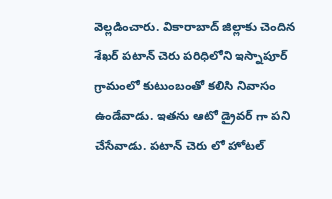వెల్ల‌డించారు. వికారాబాద్ జిల్లాకు చెందిన శేఖ‌ర్ ప‌టాన్ చెరు ప‌రిధిలోని ఇస్నాపూర్ గ్రామంలో కుటుంబంతో క‌లిసి నివాసం ఉండేవాడు. ఇత‌ను ఆటో డ్రైవ‌ర్ గా ప‌ని చేసేవాడు. ప‌టాన్ చెరు లో హోట‌ల్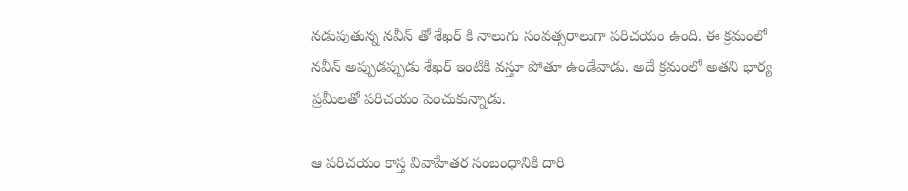న‌డుపుతున్న న‌వీన్ తో శేఖ‌ర్ కి నాలుగు సంవ‌త్స‌రాలుగా ప‌రిచ‌యం ఉంది. ఈ క్ర‌మంలో న‌వీన్ అప్పుడ‌ప్పుడు శేఖ‌ర్ ఇంటికి వ‌స్తూ పోతూ ఉండేవాడు. అదే క్ర‌మంలో అత‌ని భార్య ప్ర‌మీల‌తో ప‌రిచ‌యం పెంచుకున్నాడు.

ఆ ప‌రిచ‌యం కాస్త వివాహేత‌ర సంబంధానికి దారి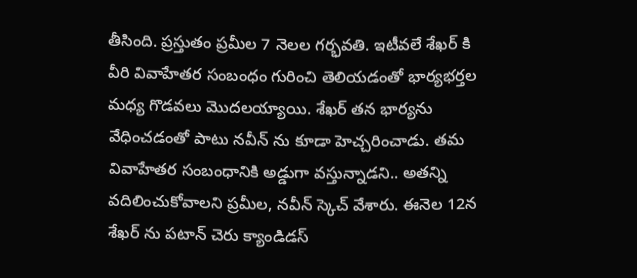తీసింది. ప్ర‌స్తుతం ప్ర‌మీల 7 నెల‌ల గ‌ర్భ‌వ‌తి. ఇటీవ‌లే శేఖ‌ర్ కి వీరి వివాహేత‌ర సంబంధం గురించి తెలియ‌డంతో భార్య‌భ‌ర్తల మ‌ధ్య గొడ‌వ‌లు మొద‌ల‌య్యాయి. శేఖ‌ర్ త‌న భార్య‌ను వేధించ‌డంతో పాటు న‌వీన్ ను కూడా హెచ్చ‌రించాడు. త‌మ వివాహేత‌ర సంబంధానికి అడ్డుగా వ‌స్తున్నాడ‌ని.. అత‌న్ని వ‌దిలించుకోవాల‌ని ప్ర‌మీల‌, న‌వీన్ స్కెచ్ వేశారు. ఈనెల 12న శేఖ‌ర్ ను ప‌టాన్ చెరు క్యాండిడ‌స్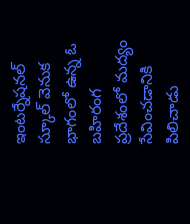ఇంట‌ర్నేష‌న‌ల్ స్కూల్ వెనుక భాగంలో ఉన్న ఓ బ‌హిరంగ ప్ర‌దేశంలో మ‌ద్యం సేవించ‌డానికి పిలిచాడు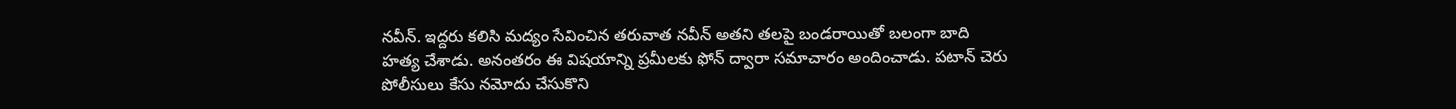న‌వీన్. ఇద్ద‌రు క‌లిసి మ‌ద్యం సేవించిన త‌రువాత న‌వీన్ అత‌ని త‌ల‌పై బండరాయితో బ‌లంగా బాది హ‌త్య చేశాడు. అనంత‌రం ఈ విష‌యాన్ని ప్ర‌మీల‌కు ఫోన్ ద్వారా స‌మాచారం అందించాడు. ప‌టాన్ చెరు పోలీసులు కేసు న‌మోదు చేసుకొని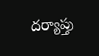ద‌ర్యాప్తు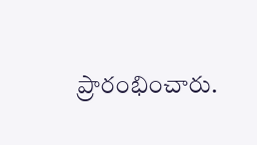ప్రారంభించారు.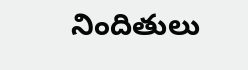నిందితులు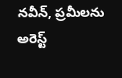న‌వీన్, ప్ర‌మీల‌ను అరెస్ట్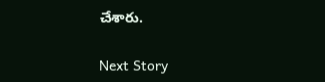చేశారు.

Next Story